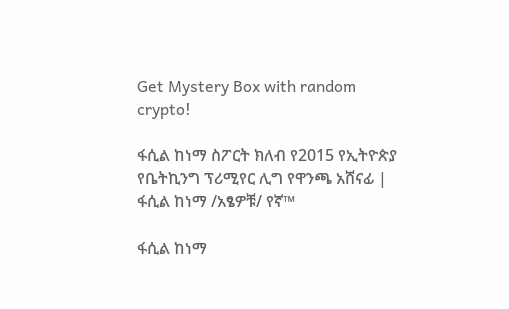Get Mystery Box with random crypto!

ፋሲል ከነማ ስፖርት ክለብ የ2015 የኢትዮጵያ የቤትኪንግ ፕሪሚየር ሊግ የዋንጫ አሸናፊ | ፋሲል ከነማ /አፄዎቹ/ የኛ™

ፋሲል ከነማ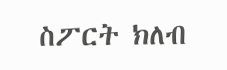ስፖርት ክለብ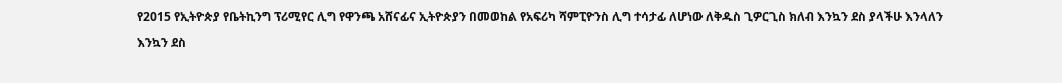የ2015 የኢትዮጵያ የቤትኪንግ ፕሪሚየር ሊግ የዋንጫ አሸናፊና ኢትዮጵያን በመወከል የአፍሪካ ሻምፒዮንስ ሊግ ተሳታፊ ለሆነው ለቅዱስ ጊዎርጊስ ክለብ እንኳን ደስ ያላችሁ እንላለን

እንኳን ደስ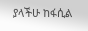ያላችሁ ከፋሲል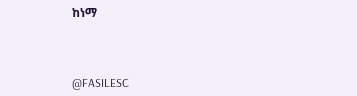ከነማ



@FASILESC